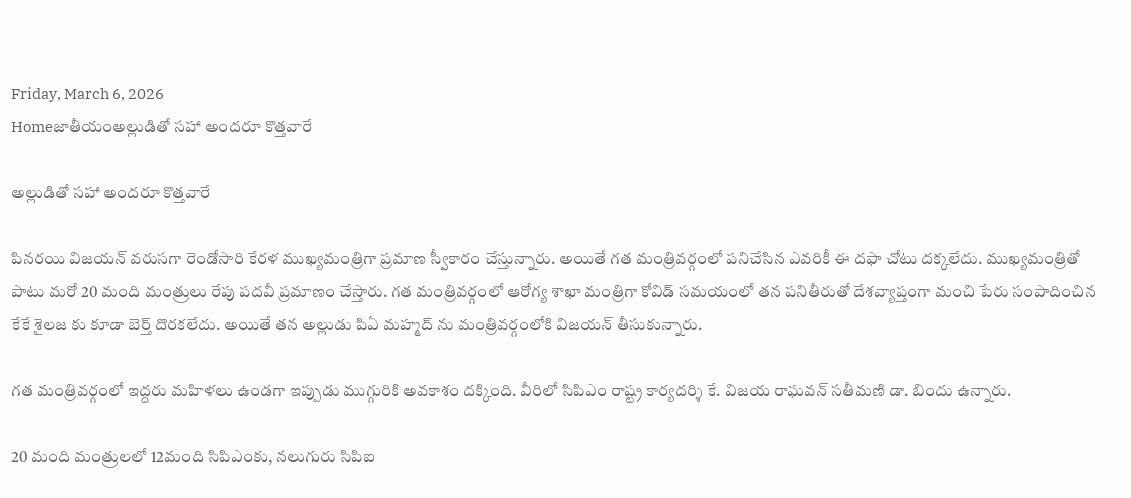Friday, March 6, 2026
Homeజాతీయంఅల్లుడితో సహా అందరూ కొత్తవారే

అల్లుడితో సహా అందరూ కొత్తవారే

పినరయి విజయన్ వరుసగా రెండోసారి కేరళ ముఖ్యమంత్రిగా ప్రమాణ స్వీకారం చేస్తున్నారు. అయితే గత మంత్రివర్గంలో పనిచేసిన ఎవరికీ ఈ దఫా చోటు దక్కలేదు. ముఖ్యమంత్రితో పాటు మరో 20 మంది మంత్రులు రేపు పదవీ ప్రమాణం చేస్తారు. గత మంత్రివర్గంలో ఆరోగ్య శాఖా మంత్రిగా కోవిడ్ సమయంలో తన పనితీరుతో దేశవ్యాప్తంగా మంచి పేరు సంపాదించిన కేకే శైలజ కు కూడా బెర్త్ దొరకలేదు. అయితే తన అల్లుడు పిఏ మహ్మద్ ను మంత్రివర్గంలోకి విజయన్ తీసుకున్నారు.

గత మంత్రివర్గంలో ఇద్దరు మహిళలు ఉండగా ఇప్పుడు ముగ్గురికి అవకాశం దక్కింది. వీరిలో సిపిఎం రాష్ట్ర కార్యదర్శి కే. విజయ రాఘవన్ సతీమణి డా. బిందు ఉన్నారు.

20 మంది మంత్రులలో 12మంది సిపిఎంకు, నలుగురు సిపిఐ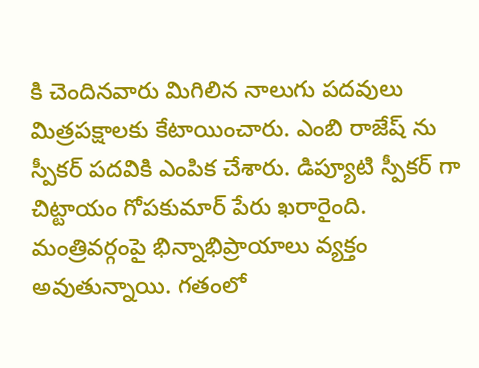కి చెందినవారు మిగిలిన నాలుగు పదవులు మిత్రపక్షాలకు కేటాయించారు. ఎంబి రాజేష్ ను స్పీకర్ పదవికి ఎంపిక చేశారు. డిప్యూటి స్పీకర్ గా చిట్టాయం గోపకుమార్ పేరు ఖరారైంది. మంత్రివర్గంపై భిన్నాభిప్రాయాలు వ్యక్తం అవుతున్నాయి. గతంలో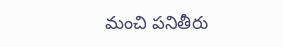మంచి పనితీరు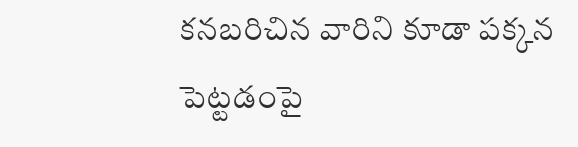కనబరిచిన వారిని కూడా పక్కన పెట్టడంపై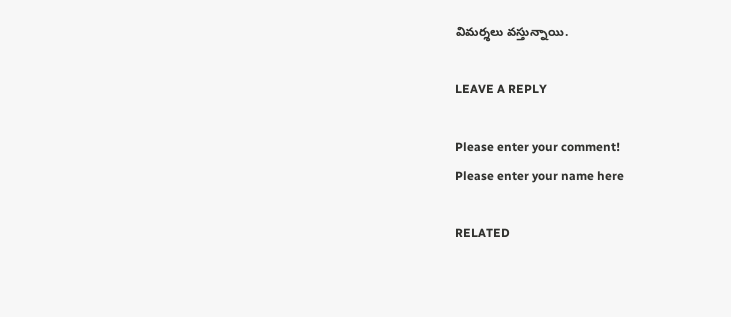విమర్శలు వస్తున్నాయి.

LEAVE A REPLY

Please enter your comment!
Please enter your name here

RELATED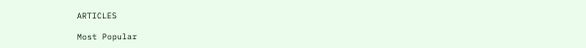ARTICLES

Most Popular